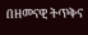በዘመናዊ ትጥቅና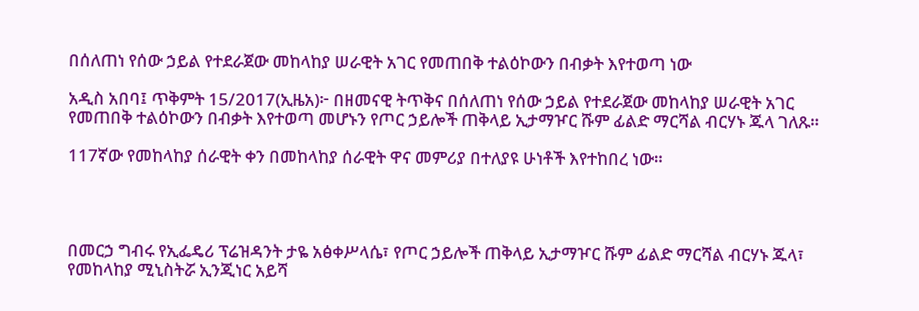በሰለጠነ የሰው ኃይል የተደራጀው መከላከያ ሠራዊት አገር የመጠበቅ ተልዕኮውን በብቃት እየተወጣ ነው

አዲስ አበባ፤ ጥቅምት 15/2017(ኢዜአ)፦ በዘመናዊ ትጥቅና በሰለጠነ የሰው ኃይል የተደራጀው መከላከያ ሠራዊት አገር የመጠበቅ ተልዕኮውን በብቃት እየተወጣ መሆኑን የጦር ኃይሎች ጠቅላይ ኢታማዦር ሹም ፊልድ ማርሻል ብርሃኑ ጁላ ገለጹ።

117ኛው የመከላከያ ሰራዊት ቀን በመከላከያ ሰራዊት ዋና መምሪያ በተለያዩ ሁነቶች እየተከበረ ነው።




በመርኃ ግብሩ የኢፌዴሪ ፕሬዝዳንት ታዬ አፅቀሥላሴ፣ የጦር ኃይሎች ጠቅላይ ኢታማዦር ሹም ፊልድ ማርሻል ብርሃኑ ጁላ፣ የመከላከያ ሚኒስትሯ ኢንጂነር አይሻ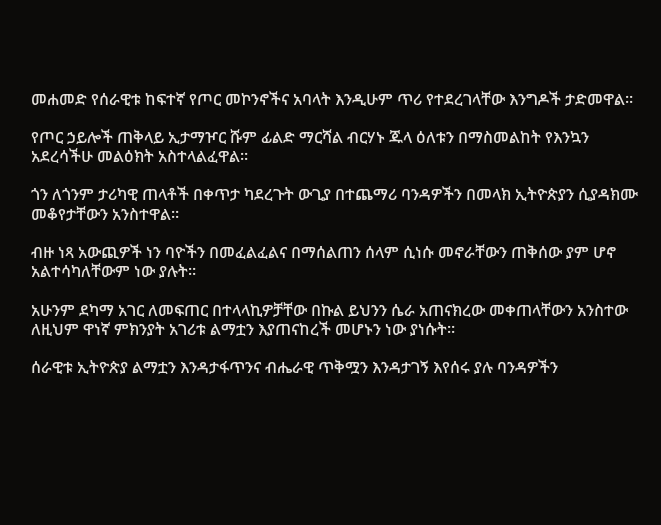መሐመድ የሰራዊቱ ከፍተኛ የጦር መኮንኖችና አባላት እንዲሁም ጥሪ የተደረገላቸው እንግዶች ታድመዋል።

የጦር ኃይሎች ጠቅላይ ኢታማዦር ሹም ፊልድ ማርሻል ብርሃኑ ጁላ ዕለቱን በማስመልከት የእንኳን አደረሳችሁ መልዕክት አስተላልፈዋል።

ጎን ለጎንም ታሪካዊ ጠላቶች በቀጥታ ካደረጉት ውጊያ በተጨማሪ ባንዳዎችን በመላክ ኢትዮጵያን ሲያዳክሙ መቆየታቸውን አንስተዋል።

ብዙ ነጻ አውጪዎች ነን ባዮችን በመፈልፈልና በማሰልጠን ሰላም ሲነሱ መኖራቸውን ጠቅሰው ያም ሆኖ አልተሳካለቸውም ነው ያሉት።

አሁንም ደካማ አገር ለመፍጠር በተላላኪዎቻቸው በኩል ይህንን ሴራ አጠናክረው መቀጠላቸውን አንስተው ለዚህም ዋነኛ ምክንያት አገሪቱ ልማቷን እያጠናከረች መሆኑን ነው ያነሱት።

ሰራዊቱ ኢትዮጵያ ልማቷን እንዳታፋጥንና ብሔራዊ ጥቅሟን እንዳታገኝ እየሰሩ ያሉ ባንዳዎችን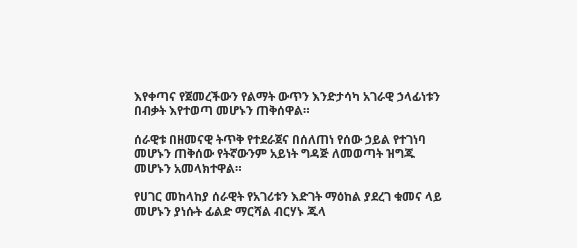እየቀጣና የጀመረችውን የልማት ውጥን እንድታሳካ አገራዊ ኃላፊነቱን በብቃት እየተወጣ መሆኑን ጠቅሰዋል።

ሰራዊቱ በዘመናዊ ትጥቅ የተደራጀና በሰለጠነ የሰው ኃይል የተገነባ መሆኑን ጠቅሰው የትኛውንም አይነት ግዳጅ ለመወጣት ዝግጁ መሆኑን አመላክተዋል።

የሀገር መከላከያ ሰራዊት የአገሪቱን እድገት ማዕከል ያደረገ ቁመና ላይ መሆኑን ያነሱት ፊልድ ማርሻል ብርሃኑ ጁላ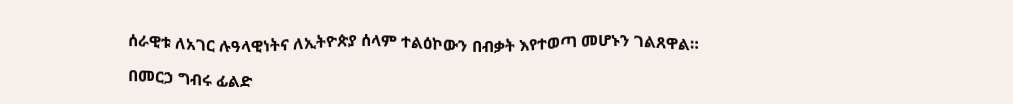ሰራዊቱ ለአገር ሉዓላዊነትና ለኢትዮጵያ ሰላም ተልዕኮውን በብቃት እየተወጣ መሆኑን ገልጸዋል።

በመርኃ ግብሩ ፊልድ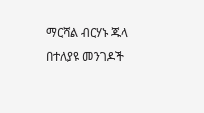ማርሻል ብርሃኑ ጁላ በተለያዩ መንገዶች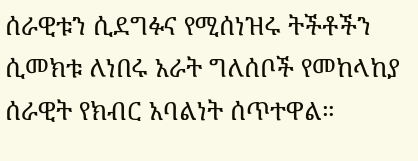ሰራዊቱን ሲደግፉና የሚሰነዝሩ ትችቶችን ሲመክቱ ለነበሩ አራት ግለሰቦች የመከላከያ ሰራዊት የክብር አባልነት ሰጥተዋል።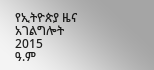የኢትዮጵያ ዜና አገልግሎት
2015
ዓ.ም